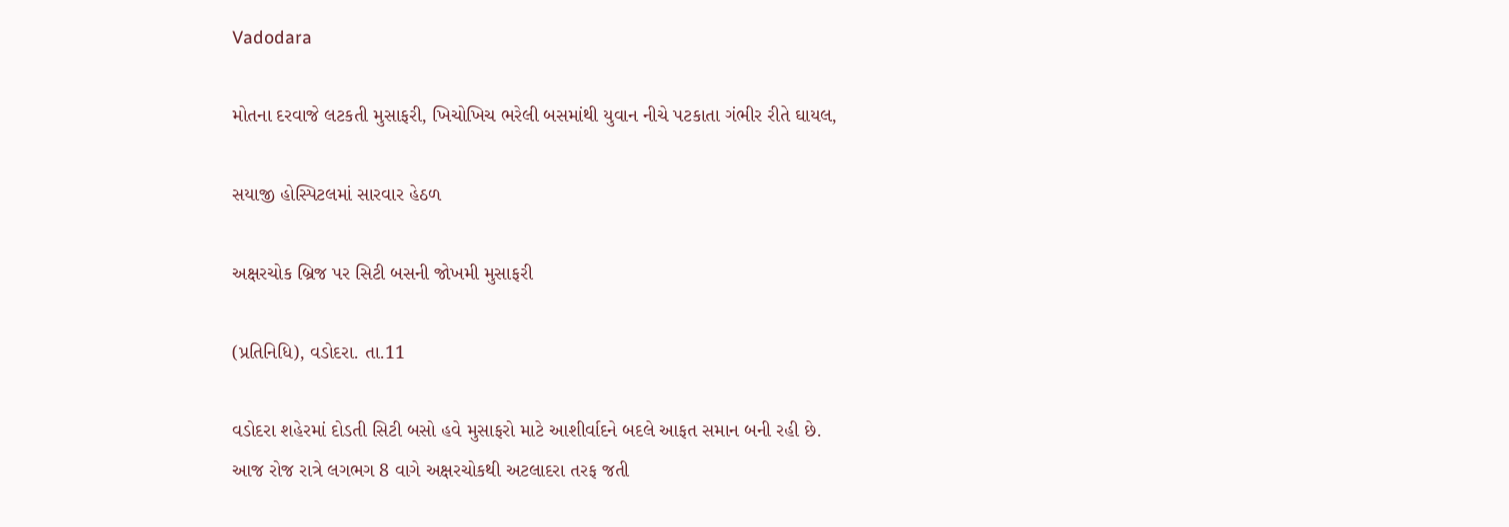Vadodara

મોતના દરવાજે લટકતી મુસાફરી, ખિચોખિચ ભરેલી બસમાંથી યુવાન નીચે પટકાતા ગંભીર રીતે ઘાયલ,

સયાજી હોસ્પિટલમાં સારવાર હેઠળ

અક્ષરચોક બ્રિજ પર સિટી બસની જોખમી મુસાફરી

(પ્રતિનિધિ), વડોદરા. તા.11

વડોદરા શહેરમાં દોડતી સિટી બસો હવે મુસાફરો માટે આશીર્વાદને બદલે આફત સમાન બની રહી છે. આજ રોજ રાત્રે લગભગ 8 વાગે અક્ષરચોકથી અટલાદરા તરફ જતી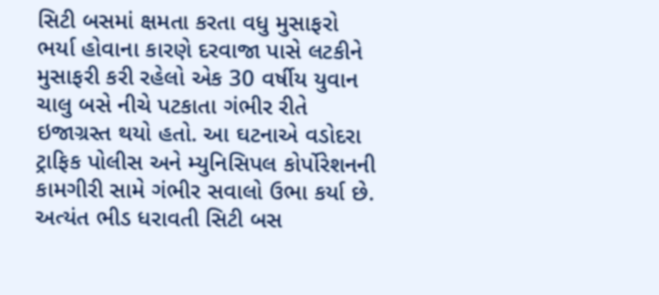સિટી બસમાં ક્ષમતા કરતા વધુ મુસાફરો ભર્યા હોવાના કારણે દરવાજા પાસે લટકીને મુસાફરી કરી રહેલો એક 30 વર્ષીય યુવાન ચાલુ બસે નીચે પટકાતા ગંભીર રીતે ઇજાગ્રસ્ત થયો હતો. આ ઘટનાએ વડોદરા ટ્રાફિક પોલીસ અને મ્યુનિસિપલ કોર્પોરેશનની કામગીરી સામે ગંભીર સવાલો ઉભા કર્યા છે. અત્યંત ભીડ ધરાવતી સિટી બસ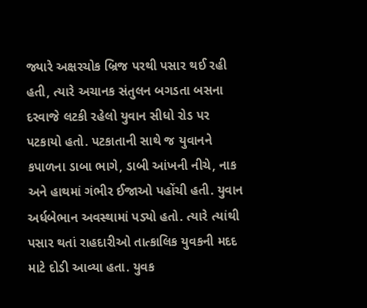જ્યારે અક્ષરચોક બ્રિજ પરથી પસાર થઈ રહી હતી, ત્યારે અચાનક સંતુલન બગડતા બસના દરવાજે લટકી રહેલો યુવાન સીધો રોડ પર પટકાયો હતો. પટકાતાની સાથે જ યુવાનને કપાળના ડાબા ભાગે, ડાબી આંખની નીચે, નાક અને હાથમાં ગંભીર ઈજાઓ પહોંચી હતી. યુવાન અર્ધબેભાન અવસ્થામાં પડ્યો હતો. ત્યારે ત્યાંથી પસાર થતાં રાહદારીઓ તાત્કાલિક યુવકની મદદ માટે દોડી આવ્યા હતા. યુવક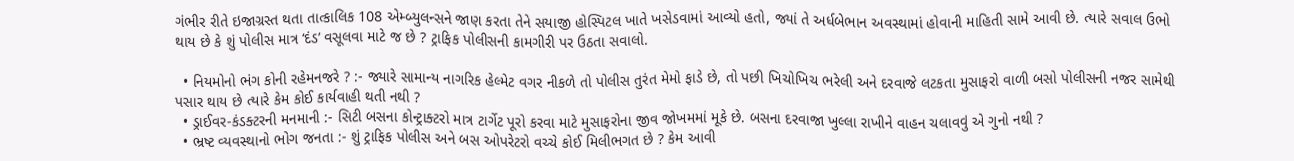ગંભીર રીતે ઇજાગ્રસ્ત થતા તાત્કાલિક 108 એમ્બ્યુલન્સને જાણ કરતા તેને સયાજી હોસ્પિટલ ખાતે ખસેડવામાં આવ્યો હતો, જ્યાં તે અર્ધબેભાન અવસ્થામાં હોવાની માહિતી સામે આવી છે. ત્યારે સવાલ ઉભો થાય છે કે શું પોલીસ માત્ર ‘દંડ’ વસૂલવા માટે જ છે ? ટ્રાફિક પોલીસની કામગીરી પર ઉઠતા સવાલો.

  • નિયમોનો ભંગ કોની રહેમનજરે ? :- જ્યારે સામાન્ય નાગરિક હેલ્મેટ વગર નીકળે તો પોલીસ તુરંત મેમો ફાડે છે, તો પછી ખિચોખિચ ભરેલી અને દરવાજે લટકતા મુસાફરો વાળી બસો પોલીસની નજર સામેથી પસાર થાય છે ત્યારે કેમ કોઈ કાર્યવાહી થતી નથી ?
  • ડ્રાઈવર-કંડક્ટરની મનમાની :- સિટી બસના કોન્ટ્રાક્ટરો માત્ર ટાર્ગેટ પૂરો કરવા માટે મુસાફરોના જીવ જોખમમાં મૂકે છે. બસના દરવાજા ખુલ્લા રાખીને વાહન ચલાવવું એ ગુનો નથી ?
  • ભ્રષ્ટ વ્યવસ્થાનો ભોગ જનતા :- શું ટ્રાફિક પોલીસ અને બસ ઓપરેટરો વચ્ચે કોઈ મિલીભગત છે ? કેમ આવી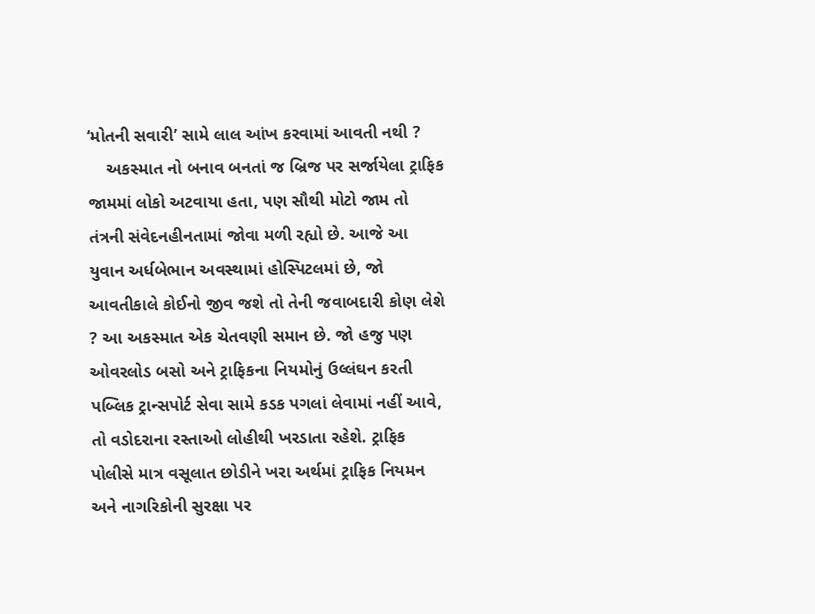‘મોતની સવારી’ સામે લાલ આંખ કરવામાં આવતી નથી ?
    અકસ્માત નો બનાવ બનતાં જ બ્રિજ પર સર્જાયેલા ટ્રાફિક જામમાં લોકો અટવાયા હતા, પણ સૌથી મોટો જામ તો તંત્રની સંવેદનહીનતામાં જોવા મળી રહ્યો છે. આજે આ યુવાન અર્ધબેભાન અવસ્થામાં હોસ્પિટલમાં છે, જો આવતીકાલે કોઈનો જીવ જશે તો તેની જવાબદારી કોણ લેશે ? આ અકસ્માત એક ચેતવણી સમાન છે. જો હજુ પણ ઓવરલોડ બસો અને ટ્રાફિકના નિયમોનું ઉલ્લંઘન કરતી પબ્લિક ટ્રાન્સપોર્ટ સેવા સામે કડક પગલાં લેવામાં નહીં આવે, તો વડોદરાના રસ્તાઓ લોહીથી ખરડાતા રહેશે. ટ્રાફિક પોલીસે માત્ર વસૂલાત છોડીને ખરા અર્થમાં ટ્રાફિક નિયમન અને નાગરિકોની સુરક્ષા પર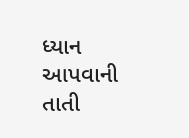ધ્યાન આપવાની તાતી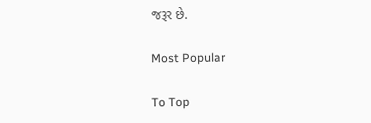જરૂર છે.

Most Popular

To Top